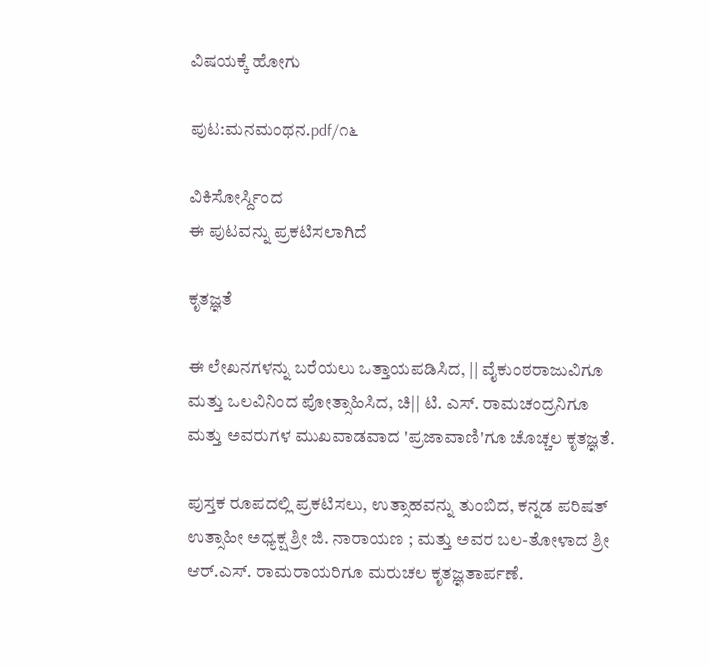ವಿಷಯಕ್ಕೆ ಹೋಗು

ಪುಟ:ಮನಮಂಥನ.pdf/೧೬

ವಿಕಿಸೋರ್ಸ್ದಿಂದ
ಈ ಪುಟವನ್ನು ಪ್ರಕಟಿಸಲಾಗಿದೆ

ಕೃತಜ್ಞತೆ

ಈ ಲೇಖನಗಳನ್ನು ಬರೆಯಲು ಒತ್ತಾಯಪಡಿಸಿದ, || ವೈಕುಂಠರಾಜುವಿಗೂ ಮತ್ತು ಒಲವಿನಿಂದ ಪೋತ್ಸಾಹಿಸಿದ, ಚಿ|| ಟಿ. ಎಸ್. ರಾಮಚಂದ್ರನಿಗೂ ಮತ್ತು ಅವರುಗಳ ಮುಖವಾಡವಾದ 'ಪ್ರಜಾವಾಣಿ'ಗೂ ಚೊಚ್ಚಲ ಕೃತಜ್ಞತೆ.

ಪುಸ್ತಕ ರೂಪದಲ್ಲಿ ಪ್ರಕಟಿಸಲು, ಉತ್ಸಾಹವನ್ನು ತುಂಬಿದ, ಕನ್ನಡ ಪರಿಷತ್ ಉತ್ಸಾಹೀ ಅಧ್ಯಕ್ಷ ಶ್ರೀ ಜಿ. ನಾರಾಯಣ ; ಮತ್ತು ಅವರ ಬಲ-ತೋಳಾದ ಶ್ರೀ ಆರ್.ಎಸ್. ರಾಮರಾಯರಿಗೂ ಮರುಚಲ ಕೃತಜ್ಞತಾರ್ಪಣೆ.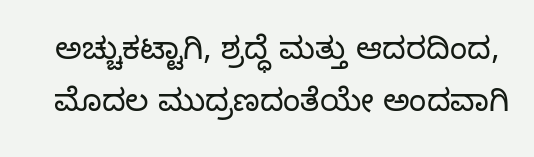ಅಚ್ಚುಕಟ್ಟಾಗಿ, ಶ್ರದ್ಧೆ ಮತ್ತು ಆದರದಿಂದ, ಮೊದಲ ಮುದ್ರಣದಂತೆಯೇ ಅಂದವಾಗಿ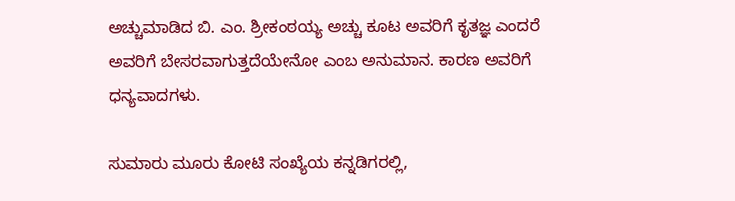ಅಚ್ಚುಮಾಡಿದ ಬಿ. ಎಂ. ಶ್ರೀಕಂಠಯ್ಯ ಅಚ್ಚು ಕೂಟ ಅವರಿಗೆ ಕೃತಜ್ಞ ಎಂದರೆ ಅವರಿಗೆ ಬೇಸರವಾಗುತ್ತದೆಯೇನೋ ಎಂಬ ಅನುಮಾನ. ಕಾರಣ ಅವರಿಗೆ ಧನ್ಯವಾದಗಳು.

ಸುಮಾರು ಮೂರು ಕೋಟಿ ಸಂಖ್ಯೆಯ ಕನ್ನಡಿಗರಲ್ಲಿ,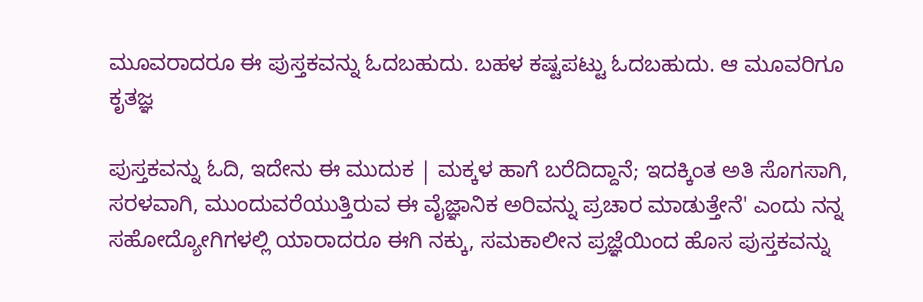ಮೂವರಾದರೂ ಈ ಪುಸ್ತಕವನ್ನು ಓದಬಹುದು. ಬಹಳ ಕಷ್ಟಪಟ್ಟು ಓದಬಹುದು. ಆ ಮೂವರಿಗೂ ಕೃತಜ್ಞ

ಪುಸ್ತಕವನ್ನು ಓದಿ, ಇದೇನು ಈ ಮುದುಕ | ಮಕ್ಕಳ ಹಾಗೆ ಬರೆದಿದ್ದಾನೆ; ಇದಕ್ಕಿಂತ ಅತಿ ಸೊಗಸಾಗಿ, ಸರಳವಾಗಿ, ಮುಂದುವರೆಯುತ್ತಿರುವ ಈ ವೈಜ್ಞಾನಿಕ ಅರಿವನ್ನು ಪ್ರಚಾರ ಮಾಡುತ್ತೇನೆ' ಎಂದು ನನ್ನ ಸಹೋದ್ಯೋಗಿಗಳಲ್ಲಿ ಯಾರಾದರೂ ಈಗಿ ನಕ್ಕು, ಸಮಕಾಲೀನ ಪ್ರಜ್ಞೆಯಿಂದ ಹೊಸ ಪುಸ್ತಕವನ್ನು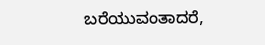ಬರೆಯುವಂತಾದರೆ,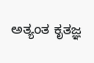ಅತ್ಯಂತ ಕೃತಜ್ಞ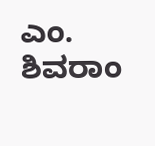ಎಂ. ಶಿವರಾಂ